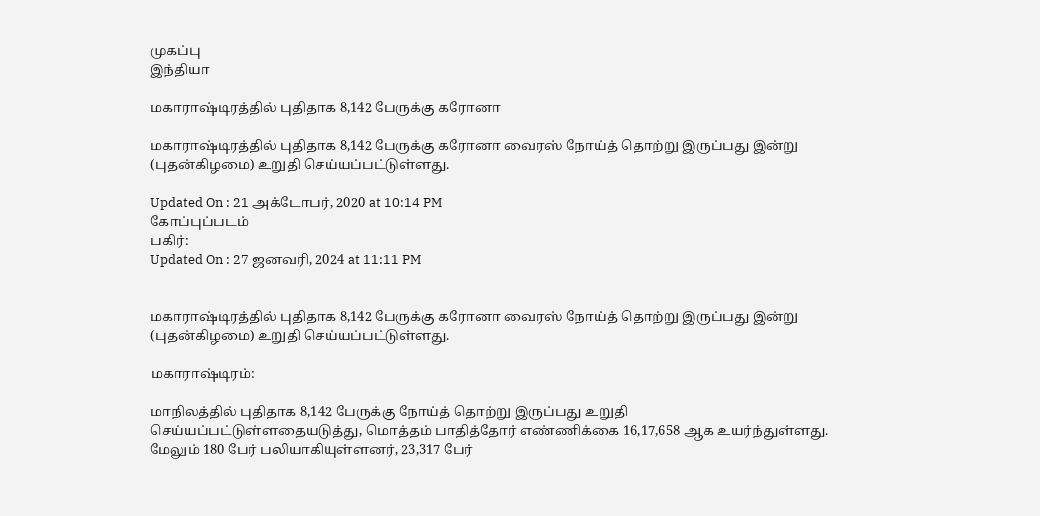முகப்பு
இந்தியா

மகாராஷ்டிரத்தில் புதிதாக 8,142 பேருக்கு கரோனா

மகாராஷ்டிரத்தில் புதிதாக 8,142 பேருக்கு கரோனா வைரஸ் நோய்த் தொற்று இருப்பது இன்று (புதன்கிழமை) உறுதி செய்யப்பட்டுள்ளது.

Updated On : 21 அக்டோபர், 2020 at 10:14 PM
கோப்புப்படம்
பகிர்:
Updated On : 27 ஜனவரி, 2024 at 11:11 PM


மகாராஷ்டிரத்தில் புதிதாக 8,142 பேருக்கு கரோனா வைரஸ் நோய்த் தொற்று இருப்பது இன்று (புதன்கிழமை) உறுதி செய்யப்பட்டுள்ளது.

மகாராஷ்டிரம்:

மாநிலத்தில் புதிதாக 8,142 பேருக்கு நோய்த் தொற்று இருப்பது உறுதி செய்யப்பட்டுள்ளதையடுத்து, மொத்தம் பாதித்தோர் எண்ணிக்கை 16,17,658 ஆக உயர்ந்துள்ளது. மேலும் 180 பேர் பலியாகியுள்ளனர், 23,317 பேர்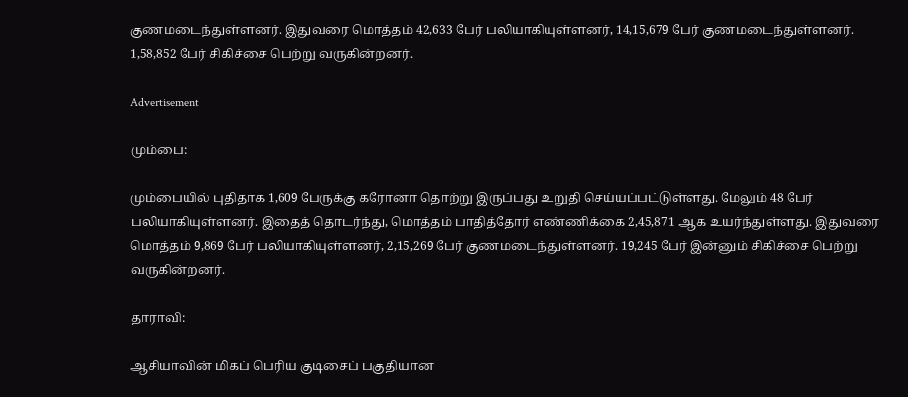குணமடைந்துள்ளனர். இதுவரை மொத்தம் 42,633 பேர் பலியாகியுள்ளனர், 14,15,679 பேர் குணமடைந்துள்ளனர். 1,58,852 பேர் சிகிச்சை பெற்று வருகின்றனர்.

Advertisement

மும்பை:

மும்பையில் புதிதாக 1,609 பேருக்கு கரோனா தொற்று இருப்பது உறுதி செய்யப்பட்டுள்ளது. மேலும் 48 பேர் பலியாகியுள்ளனர். இதைத் தொடர்ந்து, மொத்தம் பாதித்தோர் எண்ணிக்கை 2,45,871 ஆக உயர்ந்துள்ளது. இதுவரை மொத்தம் 9,869 பேர் பலியாகியுள்ளனர், 2,15,269 பேர் குணமடைந்துள்ளனர். 19,245 பேர் இன்னும் சிகிச்சை பெற்று வருகின்றனர்.

தாராவி:

ஆசியாவின் மிகப் பெரிய குடிசைப் பகுதியான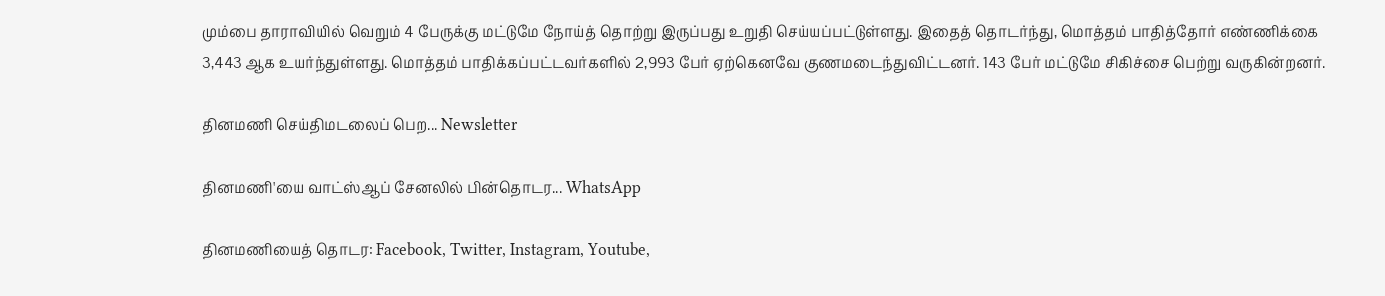மும்பை தாராவியில் வெறும் 4 பேருக்கு மட்டுமே நோய்த் தொற்று இருப்பது உறுதி செய்யப்பட்டுள்ளது. இதைத் தொடர்ந்து, மொத்தம் பாதித்தோர் எண்ணிக்கை 3,443 ஆக உயர்ந்துள்ளது. மொத்தம் பாதிக்கப்பட்டவர்களில் 2,993 பேர் ஏற்கெனவே குணமடைந்துவிட்டனர். 143 பேர் மட்டுமே சிகிச்சை பெற்று வருகின்றனர்.

தினமணி செய்திமடலைப் பெற... Newsletter

தினமணி'யை வாட்ஸ்ஆப் சேனலில் பின்தொடர... WhatsApp

தினமணியைத் தொடர: Facebook, Twitter, Instagram, Youtube,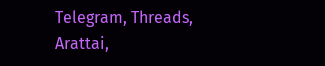Telegram, Threads, Arattai,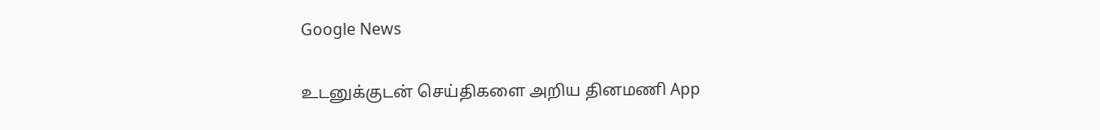Google News

உடனுக்குடன் செய்திகளை அறிய தினமணி App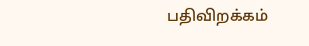பதிவிறக்கம்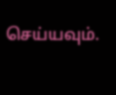செய்யவும்.